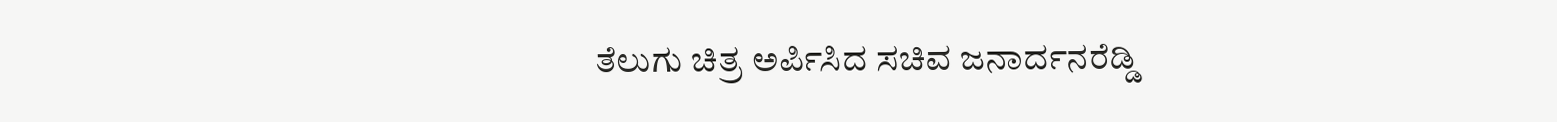ತೆಲುಗು ಚಿತ್ರ ಅರ್ಪಿಸಿದ ಸಚಿವ ಜನಾರ್ದನರೆಡ್ಡಿ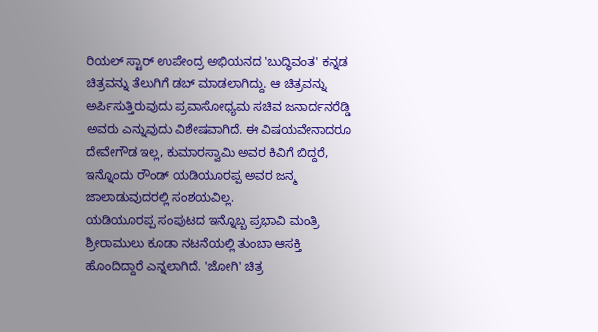ರಿಯಲ್ ಸ್ಟಾರ್ ಉಪೇಂದ್ರ ಅಭಿಯನದ 'ಬುದ್ಧಿವಂತ' ಕನ್ನಡ ಚಿತ್ರವನ್ನು ತೆಲುಗಿಗೆ ಡಬ್ ಮಾಡಲಾಗಿದ್ದು. ಆ ಚಿತ್ರವನ್ನು ಅರ್ಪಿಸುತ್ತಿರುವುದು ಪ್ರವಾಸೋಧ್ಯಮ ಸಚಿವ ಜನಾರ್ದನರೆಡ್ಡಿ ಅವರು ಎನ್ನುವುದು ವಿಶೇಷವಾಗಿದೆ. ಈ ವಿಷಯವೇನಾದರೂ ದೇವೇಗೌಡ ಇಲ್ಲ, ಕುಮಾರಸ್ವಾಮಿ ಅವರ ಕಿವಿಗೆ ಬಿದ್ದರೆ, ಇನ್ನೊಂದು ರೌಂಡ್ ಯಡಿಯೂರಪ್ಪ ಅವರ ಜನ್ಮ ಜಾಲಾಡುವುದರಲ್ಲಿ ಸಂಶಯವಿಲ್ಲ.
ಯಡಿಯೂರಪ್ಪ ಸಂಪುಟದ ಇನ್ನೊಬ್ಬ ಪ್ರಭಾವಿ ಮಂತ್ರಿ ಶ್ರೀರಾಮುಲು ಕೂಡಾ ನಟನೆಯಲ್ಲಿ ತುಂಬಾ ಆಸಕ್ತಿ ಹೊಂದಿದ್ದಾರೆ ಎನ್ನಲಾಗಿದೆ. 'ಜೋಗಿ' ಚಿತ್ರ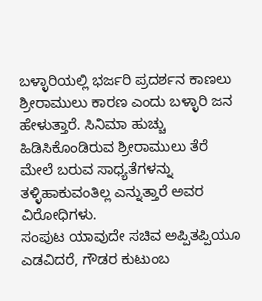ಬಳ್ಳಾರಿಯಲ್ಲಿ ಭರ್ಜರಿ ಪ್ರದರ್ಶನ ಕಾಣಲು ಶ್ರೀರಾಮುಲು ಕಾರಣ ಎಂದು ಬಳ್ಳಾರಿ ಜನ ಹೇಳುತ್ತಾರೆ. ಸಿನಿಮಾ ಹುಚ್ಚು ಹಿಡಿಸಿಕೊಂಡಿರುವ ಶ್ರೀರಾಮುಲು ತೆರೆ ಮೇಲೆ ಬರುವ ಸಾಧ್ಯತೆಗಳನ್ನು ತಳ್ಳಿಹಾಕುವಂತಿಲ್ಲ ಎನ್ನುತ್ತಾರೆ ಅವರ ವಿರೋಧಿಗಳು.
ಸಂಪುಟ ಯಾವುದೇ ಸಚಿವ ಅಪ್ಪಿತಪ್ಪಿಯೂ ಎಡವಿದರೆ, ಗೌಡರ ಕುಟುಂಬ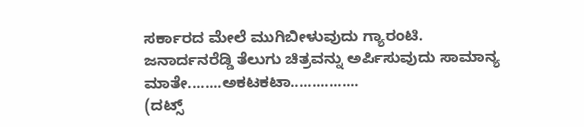ಸರ್ಕಾರದ ಮೇಲೆ ಮುಗಿಬೀಳುವುದು ಗ್ಯಾರಂಟಿ. ಜನಾರ್ದನರೆಡ್ಡಿ ತೆಲುಗು ಚಿತ್ರವನ್ನು ಅರ್ಪಿಸುವುದು ಸಾಮಾನ್ಯ ಮಾತೇ........ಅಕಟಕಟಾ................
(ದಟ್ಸ್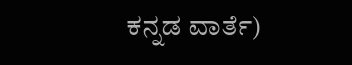ಕನ್ನಡ ವಾರ್ತೆ)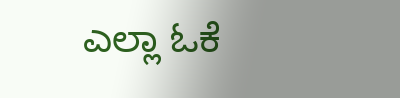ಎಲ್ಲಾ ಓಕೆ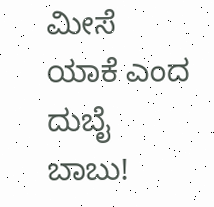ಮೀಸೆ ಯಾಕೆ ಎಂದ ದುಬೈ ಬಾಬು!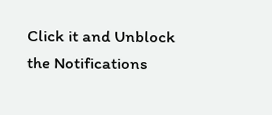Click it and Unblock the Notifications